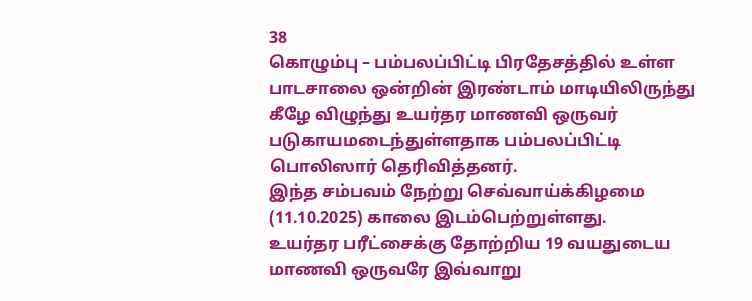38
கொழும்பு – பம்பலப்பிட்டி பிரதேசத்தில் உள்ள பாடசாலை ஒன்றின் இரண்டாம் மாடியிலிருந்து கீழே விழுந்து உயர்தர மாணவி ஒருவர் படுகாயமடைந்துள்ளதாக பம்பலப்பிட்டி பொலிஸார் தெரிவித்தனர்.
இந்த சம்பவம் நேற்று செவ்வாய்க்கிழமை (11.10.2025) காலை இடம்பெற்றுள்ளது.
உயர்தர பரீட்சைக்கு தோற்றிய 19 வயதுடைய மாணவி ஒருவரே இவ்வாறு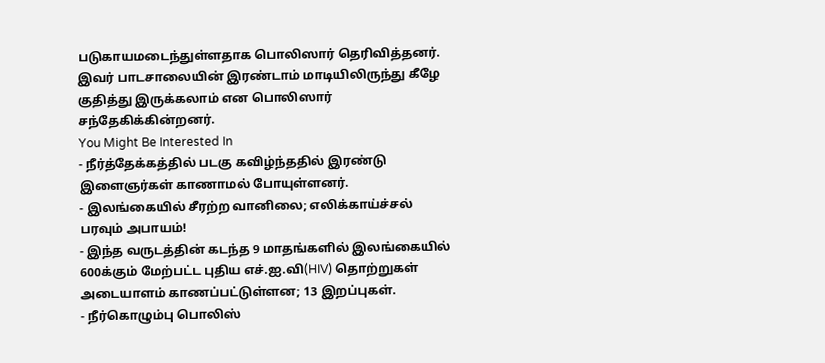படுகாயமடைந்துள்ளதாக பொலிஸார் தெரிவித்தனர்.
இவர் பாடசாலையின் இரண்டாம் மாடியிலிருந்து கீழே குதித்து இருக்கலாம் என பொலிஸார் சந்தேகிக்கின்றனர்.
You Might Be Interested In
- நீர்த்தேக்கத்தில் படகு கவிழ்ந்ததில் இரண்டு இளைஞர்கள் காணாமல் போயுள்ளனர்.
- இலங்கையில் சீரற்ற வானிலை; எலிக்காய்ச்சல் பரவும் அபாயம்!
- இந்த வருடத்தின் கடந்த 9 மாதங்களில் இலங்கையில் 600க்கும் மேற்பட்ட புதிய எச்.ஐ.வி(HIV) தொற்றுகள் அடையாளம் காணப்பட்டுள்ளன; 13 இறப்புகள்.
- நீர்கொழும்பு பொலிஸ்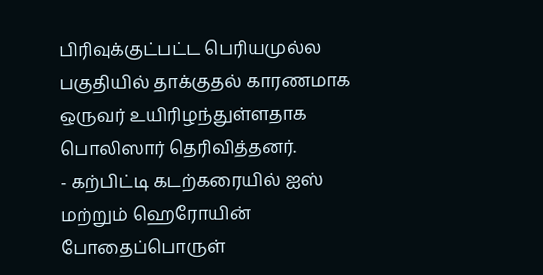பிரிவுக்குட்பட்ட பெரியமுல்ல பகுதியில் தாக்குதல் காரணமாக ஒருவர் உயிரிழந்துள்ளதாக பொலிஸார் தெரிவித்தனர்.
- கற்பிட்டி கடற்கரையில் ஐஸ் மற்றும் ஹெரோயின் போதைப்பொருள்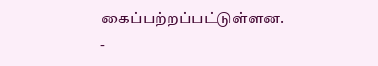கைப்பற்றப்பட்டுள்ளன.
-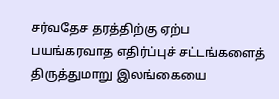சர்வதேச தரத்திற்கு ஏற்ப பயங்கரவாத எதிர்ப்புச் சட்டங்களைத் திருத்துமாறு இலங்கையை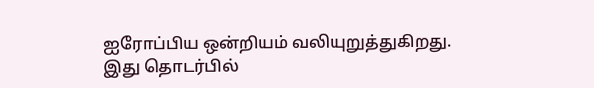ஐரோப்பிய ஒன்றியம் வலியுறுத்துகிறது.
இது தொடர்பில்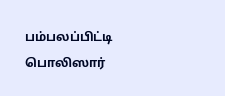பம்பலப்பிட்டி பொலிஸார்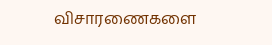விசாரணைகளை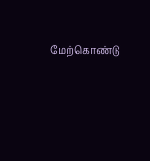மேற்கொண்டு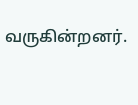வருகின்றனர்.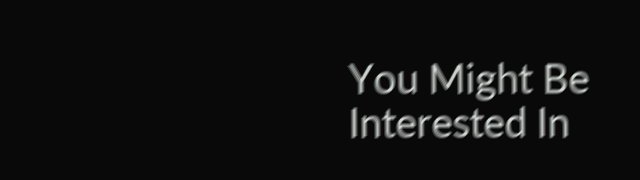You Might Be Interested In